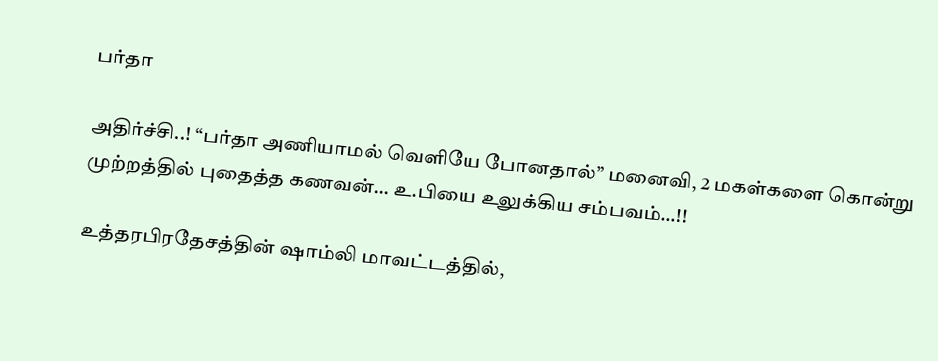பர்தா

அதிர்ச்சி..! “பர்தா அணியாமல் வெளியே போனதால்” மனைவி, 2 மகள்களை கொன்று முற்றத்தில் புதைத்த கணவன்… உ.பியை உலுக்கிய சம்பவம்…!!

உத்தரபிரதேசத்தின் ஷாம்லி மாவட்டத்தில்,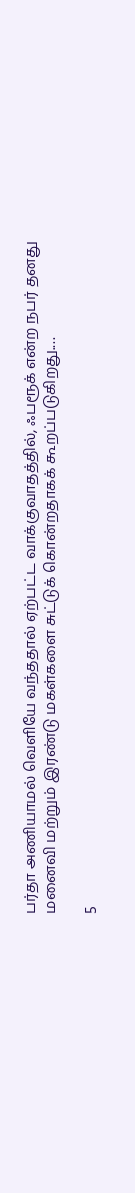பர்தா அணியாமல் வெளியே வந்ததால் ஏற்பட்ட வாக்குவாதத்தில், ஃபரூக் என்ற நபர் தனது மனைவி மற்றும் இரண்டு மகள்களை சுட்டுக் கொன்றதாகக் கூறப்படுகிறது.…

5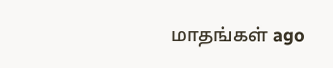மாதங்கள் ago